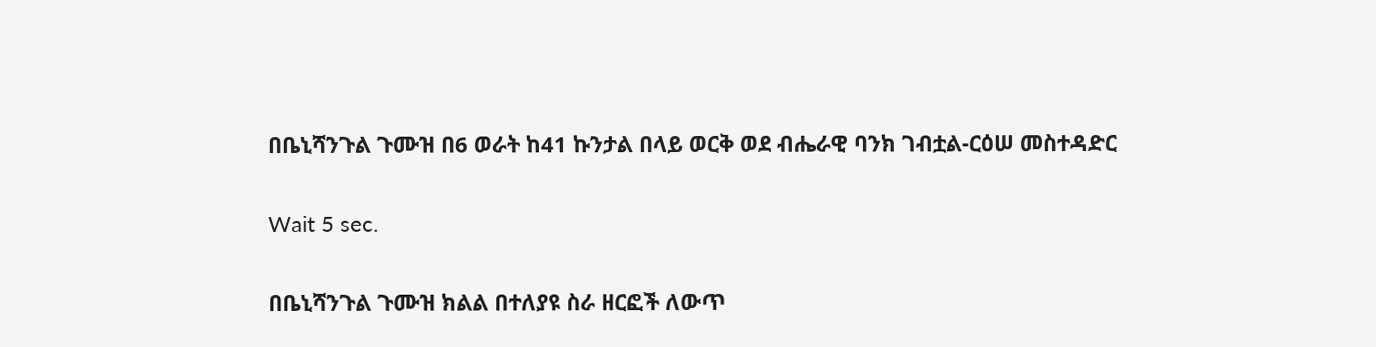በቤኒሻንጉል ጉሙዝ በ6 ወራት ከ41 ኩንታል በላይ ወርቅ ወደ ብሔራዊ ባንክ ገብቷል-ርዕሠ መስተዳድር

Wait 5 sec.

በቤኒሻንጉል ጉሙዝ ክልል በተለያዩ ስራ ዘርፎች ለውጥ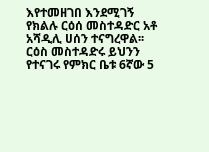እየተመዘገበ እንደሚገኝ የክልሉ ርዕሰ መስተዳድር አቶ አሻዲሊ ሀሰን ተናግረዋል፡፡ ርዕስ መስተዳድሩ ይህንን የተናገሩ የምክር ቤቱ 6ኛው 5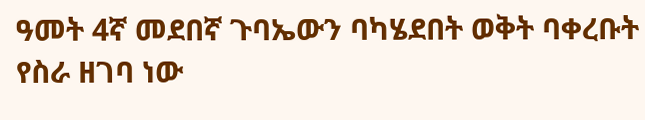ዓመት 4ኛ መደበኛ ጉባኤውን ባካሄደበት ወቅት ባቀረቡት የስራ ዘገባ ነው